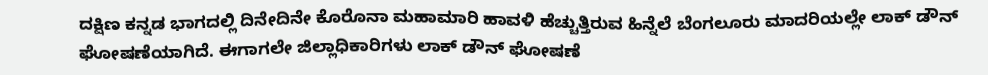ದಕ್ಷಿಣ ಕನ್ನಡ ಭಾಗದಲ್ಲಿ ದಿನೇದಿನೇ ಕೊರೊನಾ ಮಹಾಮಾರಿ ಹಾವಳಿ ಹೆಚ್ಚುತ್ತಿರುವ ಹಿನ್ನೆಲೆ ಬೆಂಗಲೂರು ಮಾದರಿಯಲ್ಲೇ ಲಾಕ್ ಡೌನ್ ಘೋಷಣೆಯಾಗಿದೆ. ಈಗಾಗಲೇ ಜಿಲ್ಲಾಧಿಕಾರಿಗಳು ಲಾಕ್ ಡೌನ್ ಘೋಷಣೆ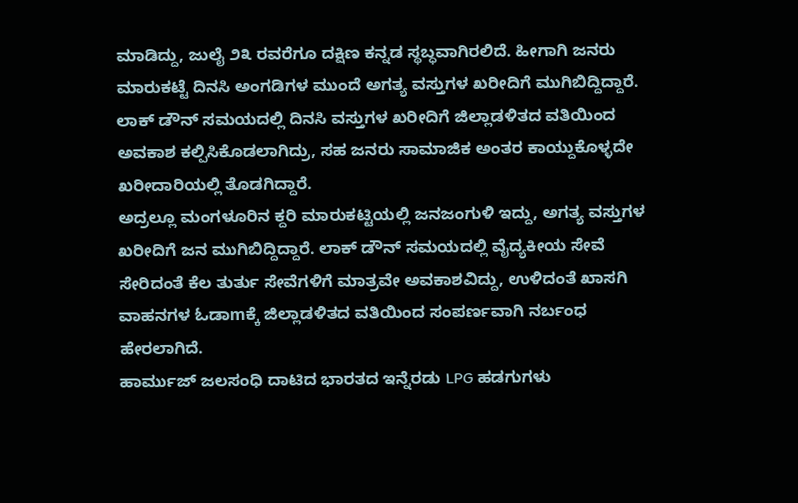ಮಾಡಿದ್ದು, ಜುಲೈ ೨೩ ರವರೆಗೂ ದಕ್ಷಿಣ ಕನ್ನಡ ಸ್ಥಬ್ಧವಾಗಿರಲಿದೆ. ಹೀಗಾಗಿ ಜನರು ಮಾರುಕಟ್ಟೆ ದಿನಸಿ ಅಂಗಡಿಗಳ ಮುಂದೆ ಅಗತ್ಯ ವಸ್ತುಗಳ ಖರೀದಿಗೆ ಮುಗಿಬಿದ್ದಿದ್ದಾರೆ. ಲಾಕ್ ಡೌನ್ ಸಮಯದಲ್ಲಿ ದಿನಸಿ ವಸ್ತುಗಳ ಖರೀದಿಗೆ ಜಿಲ್ಲಾಡಳಿತದ ವತಿಯಿಂದ ಅವಕಾಶ ಕಲ್ಪಿಸಿಕೊಡಲಾಗಿದ್ರು, ಸಹ ಜನರು ಸಾಮಾಜಿಕ ಅಂತರ ಕಾಯ್ದುಕೊಳ್ಳದೇ ಖರೀದಾರಿಯಲ್ಲಿ ತೊಡಗಿದ್ದಾರೆ.
ಅದ್ರಲ್ಲೂ ಮಂಗಳೂರಿನ ಕ್ದರಿ ಮಾರುಕಟ್ಟಿಯಲ್ಲಿ ಜನಜಂಗುಳಿ ಇದ್ದು, ಅಗತ್ಯ ವಸ್ತುಗಳ ಖರೀದಿಗೆ ಜನ ಮುಗಿಬಿದ್ದಿದ್ದಾರೆ. ಲಾಕ್ ಡೌನ್ ಸಮಯದಲ್ಲಿ ವೈದ್ಯಕೀಯ ಸೇವೆ ಸೇರಿದಂತೆ ಕೆಲ ತುರ್ತು ಸೇವೆಗಳಿಗೆ ಮಾತ್ರವೇ ಅವಕಾಶವಿದ್ದು, ಉಳಿದಂತೆ ಖಾಸಗಿ ವಾಹನಗಳ ಓಡಾmಕ್ಕೆ ಜಿಲ್ಲಾಡಳಿತದ ವತಿಯಿಂದ ಸಂಪರ್ಣವಾಗಿ ನರ್ಬಂಧ ಹೇರಲಾಗಿದೆ.
ಹಾರ್ಮುಜ್ ಜಲಸಂಧಿ ದಾಟಿದ ಭಾರತದ ಇನ್ನೆರಡು LPG ಹಡಗುಗಳು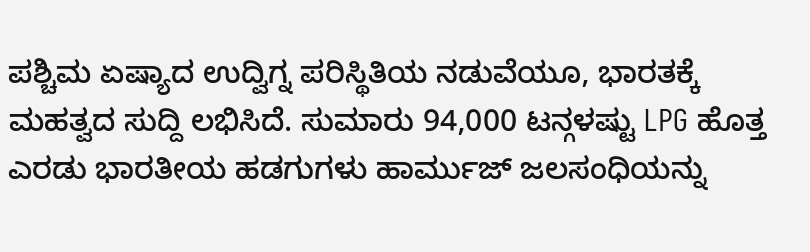ಪಶ್ಚಿಮ ಏಷ್ಯಾದ ಉದ್ವಿಗ್ನ ಪರಿಸ್ಥಿತಿಯ ನಡುವೆಯೂ, ಭಾರತಕ್ಕೆ ಮಹತ್ವದ ಸುದ್ದಿ ಲಭಿಸಿದೆ. ಸುಮಾರು 94,000 ಟನ್ಗಳಷ್ಟು LPG ಹೊತ್ತ ಎರಡು ಭಾರತೀಯ ಹಡಗುಗಳು ಹಾರ್ಮುಜ್ ಜಲಸಂಧಿಯನ್ನು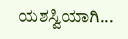ಯಶಸ್ವಿಯಾಗಿ...